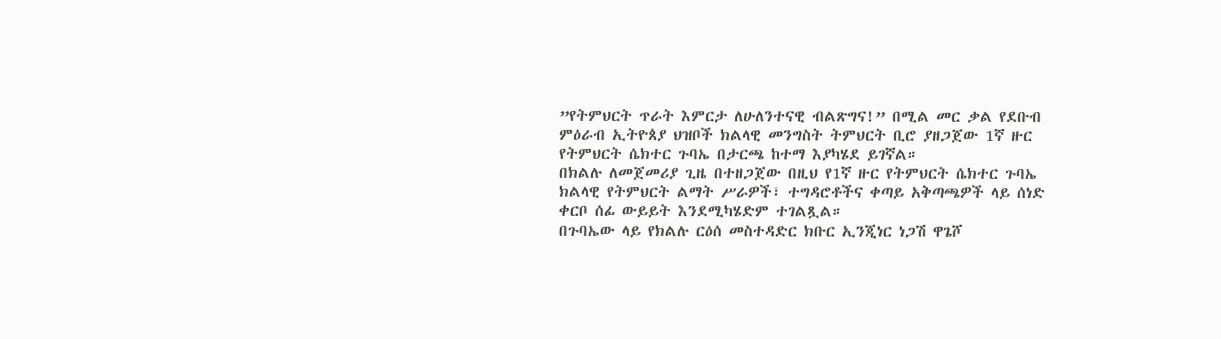”የትምህርት ጥራት እምርታ ለሁለንተናዊ ብልጽግና!” በሚል መር ቃል የደቡብ ምዕራብ ኢትዮጰያ ህዝቦች ክልላዊ መንግስት ትምህርት ቢሮ ያዘጋጀው 1ኛ ዙር የትምህርት ሴክተር ጉባኤ በታርጫ ከተማ እያካሄደ ይገኛል።
በክልሉ ለመጀመሪያ ጊዜ በተዘጋጀው በዚህ የ1ኛ ዙር የትምህርት ሴክተር ጉባኤ ክልላዊ የትምህርት ልማት ሥራዎች፣ ተግዳሮቶችና ቀጣይ አቅጣጫዎች ላይ ሰነድ ቀርቦ ሰፊ ውይይት እንደሚካሄድም ተገልጿል።
በጉባኤው ላይ የክልሉ ርዕሰ መስተዳድር ክቡር ኢንጂነር ነጋሽ ዋጌሾ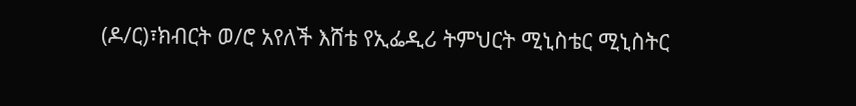(ዶ/ር)፣ክብርት ወ/ሮ አየለች እሸቴ የኢፌዲሪ ትምህርት ሚኒስቴር ሚኒስትር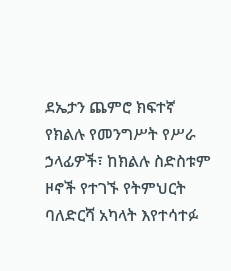ደኤታን ጨምሮ ክፍተኛ የክልሉ የመንግሥት የሥራ ኃላፊዎች፣ ከክልሉ ስድስቱም ዞኖች የተገኙ የትምህርት ባለድርሻ አካላት እየተሳተፉ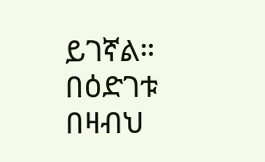ይገኛል።
በዕድገቱ በዛብህ